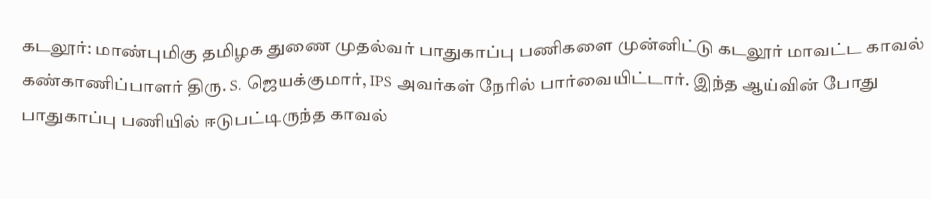கடலூர்: மாண்புமிகு தமிழக துணை முதல்வர் பாதுகாப்பு பணிகளை முன்னிட்டு கடலூர் மாவட்ட காவல் கண்காணிப்பாளர் திரு. S. ஜெயக்குமார், IPS அவர்கள் நேரில் பார்வையிட்டார். இந்த ஆய்வின் போது பாதுகாப்பு பணியில் ஈடுபட்டிருந்த காவல்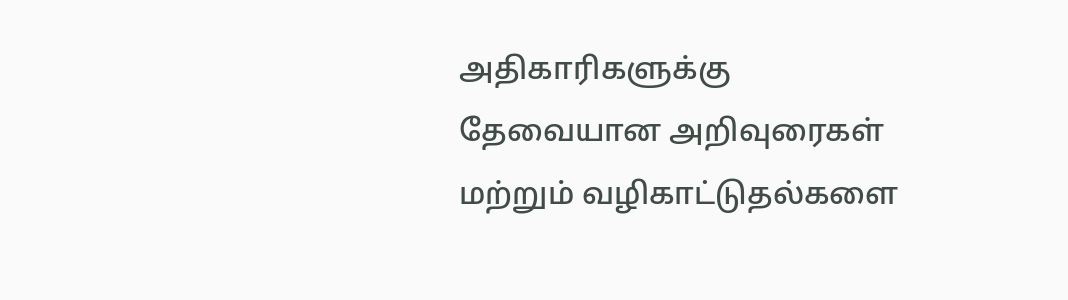அதிகாரிகளுக்கு தேவையான அறிவுரைகள் மற்றும் வழிகாட்டுதல்களை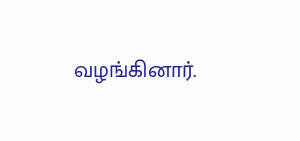வழங்கினார்.